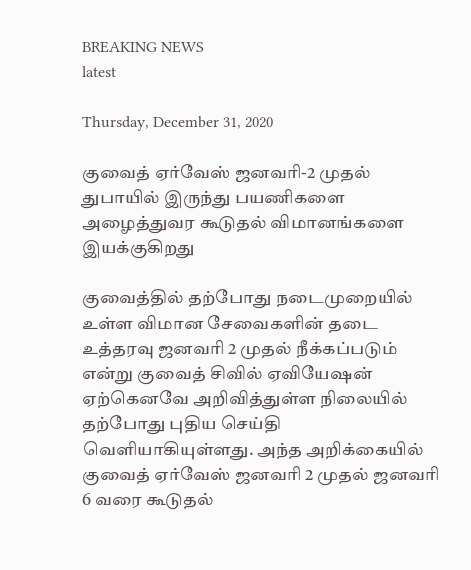BREAKING NEWS
latest

Thursday, December 31, 2020

குவைத் ஏர்வேஸ் ஜனவரி-2 முதல் துபாயில் இருந்து பயணிகளை அழைத்துவர கூடுதல் விமானங்களை இயக்குகிறது

குவைத்தில் தற்போது நடைமுறையில் உள்ள விமான சேவைகளின் தடை உத்தரவு ஜனவரி 2 முதல் நீக்கப்படும் என்று குவைத் சிவில் ஏவியேஷன் ஏற்கெனவே அறிவித்துள்ள நிலையில் தற்போது புதிய செய்தி வெளியாகியுள்ளது. அந்த அறிக்கையில் குவைத் ஏர்வேஸ் ஜனவரி 2 முதல் ஜனவரி 6 வரை கூடுதல்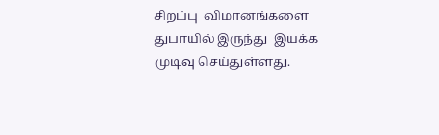சிறப்பு  விமானங்களை துபாயில் இருந்து  இயக்க முடிவு செய்துள்ளது.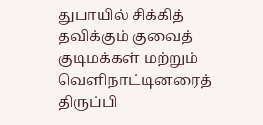துபாயில் சிக்கித் தவிக்கும் குவைத் குடிமக்கள் மற்றும் வெளிநாட்டினரைத் திருப்பி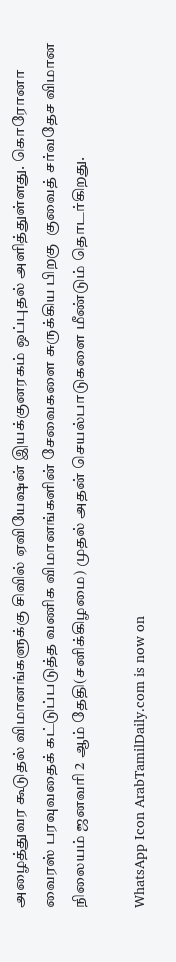அழைத்துவர கூடுதல் விமானங்களுக்கு சிவில் ஏவியேஷன் இயக்குனரகம் ஒப்புதல் அளித்துள்ளது. கொரோனா வைரஸ் பரவுவதைக் கட்டுப்படுத்த வணிக விமானங்களின் சேவைகளை சுருக்கிய பிறகு  குவைத் சர்வதேச விமான நிலையம் ஜனவரி 2 ஆம் தேதி(சனிக்கிழமை) முதல் அதன் செயல்பாடுகளை மீண்டும் தொடர்கிறது.

WhatsApp Icon ArabTamilDaily.com is now on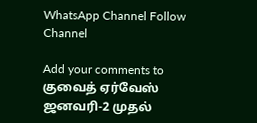WhatsApp Channel Follow Channel

Add your comments to குவைத் ஏர்வேஸ் ஜனவரி-2 முதல்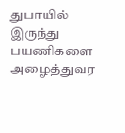துபாயில் இருந்து பயணிகளை அழைத்துவர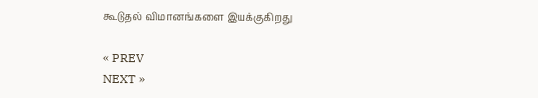கூடுதல் விமானங்களை இயக்குகிறது

« PREV
NEXT »